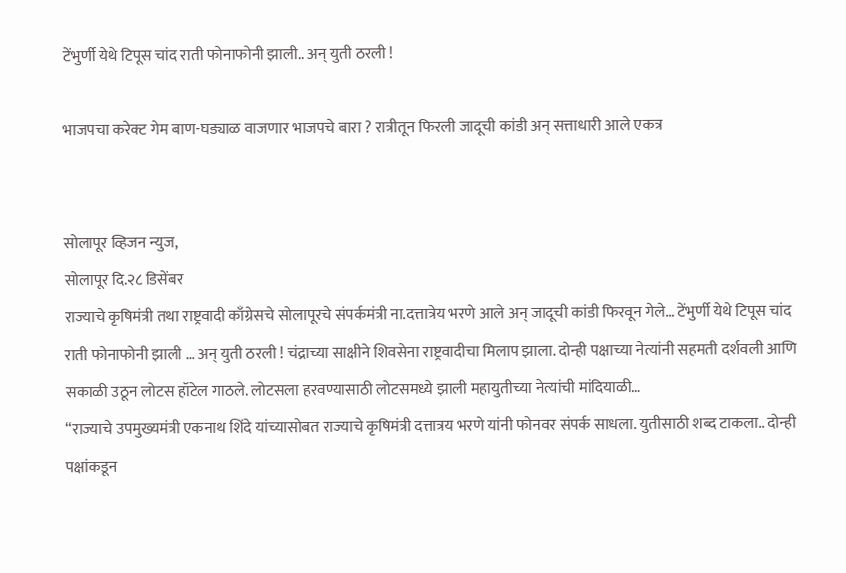टेंभुर्णी येथे टिपूस चांद राती फोनाफोनी झाली.. अन् युती ठरली !

भाजपचा करेक्ट गेम बाण-घड्याळ वाजणार भाजपचे बारा ? रात्रीतून फिरली जादूची कांडी अन् सत्ताधारी आले एकत्र


सोलापूर व्हिजन न्युज,
सोलापूर दि.२८ डिसेंबर
राज्याचे कृषिमंत्री तथा राष्ट्रवादी काँग्रेसचे सोलापूरचे संपर्कमंत्री ना.दत्तात्रेय भरणे आले अन् जादूची कांडी फिरवून गेले… टेंभुर्णी येथे टिपूस चांद राती फोनाफोनी झाली … अन् युती ठरली ! चंद्राच्या साक्षीने शिवसेना राष्ट्रवादीचा मिलाप झाला. दोन्ही पक्षाच्या नेत्यांनी सहमती दर्शवली आणि सकाळी उठून लोटस हॉटेल गाठले. लोटसला हरवण्यासाठी लोटसमध्ये झाली महायुतीच्या नेत्यांची मांदियाळी…
“राज्याचे उपमुख्यमंत्री एकनाथ शिंदे यांच्यासोबत राज्याचे कृषिमंत्री दत्तात्रय भरणे यांनी फोनवर संपर्क साधला. युतीसाठी शब्द टाकला.. दोन्ही पक्षांकडून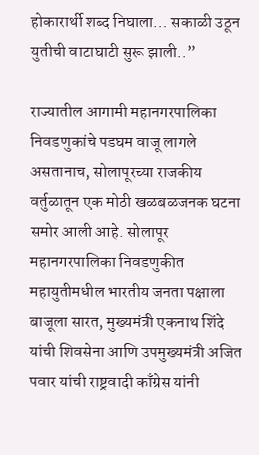होकारार्थी शब्द निघाला… सकाळी उठून युतीची वाटाघाटी सुरू झाली..”

राज्यातील आगामी महानगरपालिका निवडणुकांचे पडघम वाजू लागले असतानाच, सोलापूरच्या राजकीय वर्तुळातून एक मोठी खळबळजनक घटना समोर आली आहे. सोलापूर महानगरपालिका निवडणुकीत महायुतीमधील भारतीय जनता पक्षाला बाजूला सारत, मुख्यमंत्री एकनाथ शिंदे यांची शिवसेना आणि उपमुख्यमंत्री अजित पवार यांची राष्ट्रवादी काँग्रेस यांनी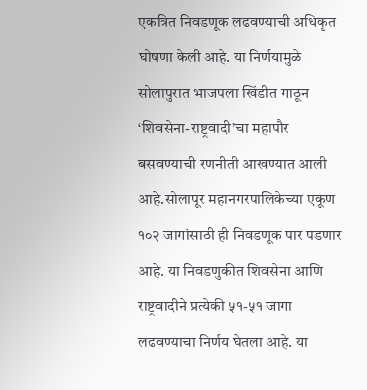एकत्रित निवडणूक लढवण्याची अधिकृत घोषणा केली आहे. या निर्णयामुळे सोलापुरात भाजपला खिंडीत गाठून ‘शिवसेना-राष्ट्रवादी’चा महापौर बसवण्याची रणनीती आखण्यात आली आहे.सोलापूर महानगरपालिकेच्या एकूण १०२ जागांसाठी ही निवडणूक पार पडणार आहे. या निवडणुकीत शिवसेना आणि राष्ट्रवादीने प्रत्येकी ५१-५१ जागा लढवण्याचा निर्णय घेतला आहे. या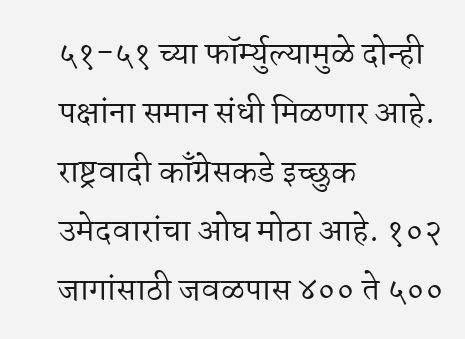५१-५१ च्या फॉर्म्युल्यामुळे दोन्ही पक्षांना समान संधी मिळणार आहे. राष्ट्रवादी काँग्रेसकडे इच्छुक उमेदवारांचा ओघ मोठा आहे. १०२ जागांसाठी जवळपास ४०० ते ५००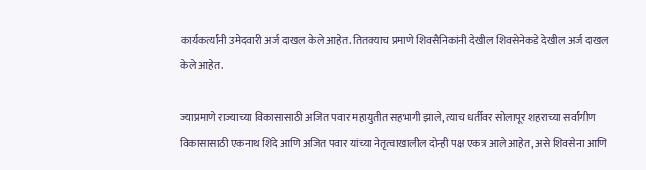कार्यकर्त्यांनी उमेदवारी अर्ज दाखल केले आहेत. तितक्याच प्रमाणे शिवसैनिकांनी देखील शिवसेनेकडे देखील अर्ज दाखल केले आहेत.

ज्याप्रमाणे राज्याच्या विकासासाठी अजित पवार महायुतीत सहभागी झाले, त्याच धर्तीवर सोलापूर शहराच्या सर्वांगीण विकासासाठी एकनाथ शिंदे आणि अजित पवार यांच्या नेतृत्वाखालील दोन्ही पक्ष एकत्र आले आहेत, असे शिवसेना आणि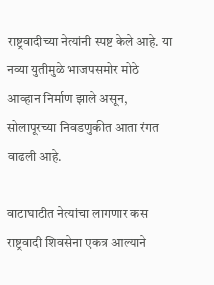राष्ट्रवादीच्या नेत्यांनी स्पष्ट केले आहे. या नव्या युतीमुळे भाजपसमोर मोठे आव्हान निर्माण झाले असून, सोलापूरच्या निवडणुकीत आता रंगत वाढली आहे.

वाटाघाटीत नेत्यांचा लागणार कस
राष्ट्रवादी शिवसेना एकत्र आल्याने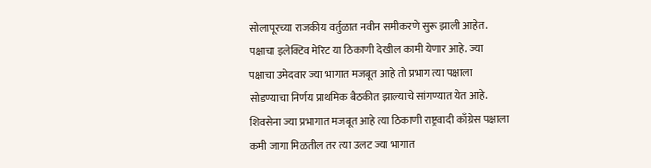सोलापूरच्या राजकीय वर्तुळात नवीन समीकरणे सुरू झाली आहेत. पक्षाचा इलेक्टिव मेरिट या ठिकाणी देखील कामी येणार आहे. ज्या पक्षाचा उमेदवार ज्या भागात मजबूत आहे तो प्रभाग त्या पक्षाला सोडण्याचा निर्णय प्राथमिक बैठकीत झाल्याचे सांगण्यात येत आहे. शिवसेना ज्या प्रभागात मजबूत आहे त्या ठिकाणी राष्ट्रवादी काँग्रेस पक्षाला कमी जागा मिळतील तर त्या उलट ज्या भागात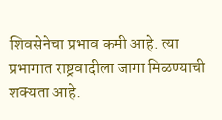शिवसेनेचा प्रभाव कमी आहे. त्या प्रभागात राष्ट्रवादीला जागा मिळण्याची शक्यता आहे.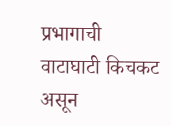प्रभागाची वाटाघाटी किचकट असून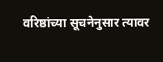वरिष्ठांच्या सूचनेनुसार त्यावर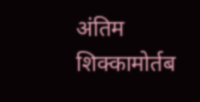अंतिम शिक्कामोर्तब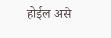होईल असे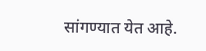सांगण्यात येत आहे.